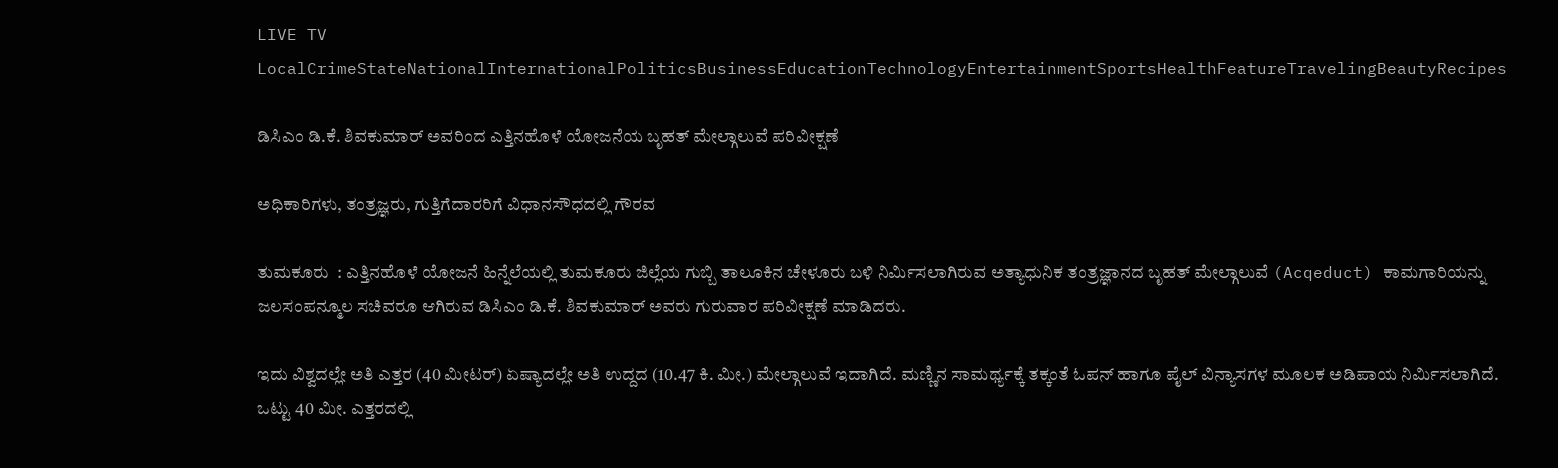LIVE TV LocalCrimeStateNationalInternationalPoliticsBusinessEducationTechnologyEntertainmentSportsHealthFeatureTravelingBeautyRecipes

ಡಿಸಿಎಂ ಡಿ.ಕೆ. ಶಿವಕುಮಾರ್ ಅವರಿಂದ ಎತ್ತಿನಹೊಳೆ ಯೋಜನೆಯ ಬೃಹತ್ ಮೇಲ್ಗಾಲುವೆ ಪರಿವೀಕ್ಷಣೆ

ಅಧಿಕಾರಿಗಳು, ತಂತ್ರಜ್ಞರು, ಗುತ್ತಿಗೆದಾರರಿಗೆ ವಿಧಾನಸೌಧದಲ್ಲಿ ಗೌರವ

ತುಮಕೂರು  : ಎತ್ತಿನಹೊಳೆ ಯೋಜನೆ ಹಿನ್ನೆಲೆಯಲ್ಲಿ ತುಮಕೂರು ಜಿಲ್ಲೆಯ ಗುಬ್ಬಿ ತಾಲೂಕಿನ ಚೇಳೂರು ಬಳಿ ನಿರ್ಮಿಸಲಾಗಿರುವ ಅತ್ಯಾಧುನಿಕ ತಂತ್ರಜ್ಞಾನದ ಬೃಹತ್ ಮೇಲ್ಗಾಲುವೆ (Acqeduct) ಕಾಮಗಾರಿಯನ್ನು ಜಲಸಂಪನ್ಮೂಲ ಸಚಿವರೂ ಆಗಿರುವ ಡಿಸಿಎಂ ಡಿ.ಕೆ. ಶಿವಕುಮಾರ್ ಅವರು ಗುರುವಾರ ಪರಿವೀಕ್ಷಣೆ ಮಾಡಿದರು.

ಇದು ವಿಶ್ವದಲ್ಲೇ ಅತಿ ಎತ್ತರ (40 ಮೀಟರ್) ಏಷ್ಯಾದಲ್ಲೇ ಅತಿ ಉದ್ದದ (10.47 ಕಿ. ಮೀ.) ಮೇಲ್ಗಾಲುವೆ ಇದಾಗಿದೆ. ಮಣ್ಣಿನ ಸಾಮರ್ಥ್ಯಕ್ಕೆ ತಕ್ಕಂತೆ ಓಪನ್ ಹಾಗೂ ಪೈಲ್ ವಿನ್ಯಾಸಗಳ ಮೂಲಕ ಅಡಿಪಾಯ ನಿರ್ಮಿಸಲಾಗಿದೆ. ಒಟ್ಟು 40 ಮೀ. ಎತ್ತರದಲ್ಲಿ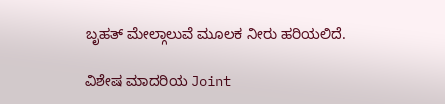ಬೃಹತ್ ಮೇಲ್ಗಾಲುವೆ ಮೂಲಕ ನೀರು ಹರಿಯಲಿದೆ.

ವಿಶೇಷ ಮಾದರಿಯ Joint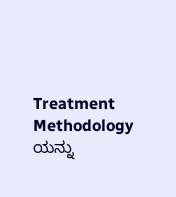Treatment Methodology ಯನ್ನು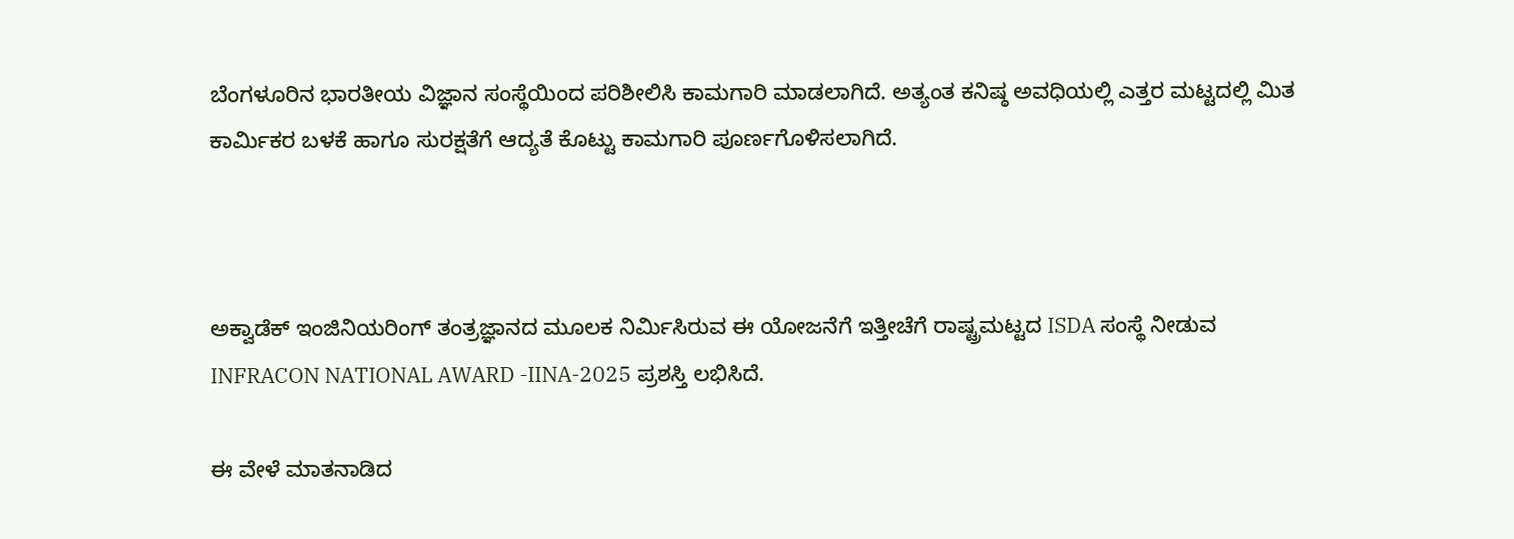ಬೆಂಗಳೂರಿನ ಭಾರತೀಯ ವಿಜ್ಞಾನ ಸಂಸ್ಥೆಯಿಂದ ಪರಿಶೀಲಿಸಿ ಕಾಮಗಾರಿ ಮಾಡಲಾಗಿದೆ. ಅತ್ಯಂತ ಕನಿಷ್ಠ ಅವಧಿಯಲ್ಲಿ ಎತ್ತರ ಮಟ್ಟದಲ್ಲಿ ಮಿತ ಕಾರ್ಮಿಕರ ಬಳಕೆ ಹಾಗೂ ಸುರಕ್ಷತೆಗೆ ಆದ್ಯತೆ ಕೊಟ್ಟು ಕಾಮಗಾರಿ ಪೂರ್ಣಗೊಳಿಸಲಾಗಿದೆ.



ಅಕ್ವಾಡೆಕ್ ಇಂಜಿನಿಯರಿಂಗ್ ತಂತ್ರಜ್ಞಾನದ ಮೂಲಕ ನಿರ್ಮಿಸಿರುವ ಈ ಯೋಜನೆಗೆ ಇತ್ತೀಚೆಗೆ ರಾಷ್ಟ್ರಮಟ್ಟದ ISDA ಸಂಸ್ಥೆ ನೀಡುವ INFRACON NATIONAL AWARD -IINA-2025 ಪ್ರಶಸ್ತಿ ಲಭಿಸಿದೆ.

ಈ ವೇಳೆ ಮಾತನಾಡಿದ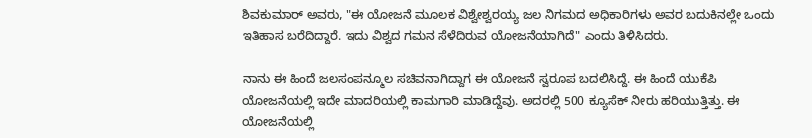ಶಿವಕುಮಾರ್ ಅವರು, "ಈ ಯೋಜನೆ ಮೂಲಕ ವಿಶ್ವೇಶ್ವರಯ್ಯ ಜಲ ನಿಗಮದ ಅಧಿಕಾರಿಗಳು ಅವರ ಬದುಕಿನಲ್ಲೇ ಒಂದು ಇತಿಹಾಸ ಬರೆದಿದ್ದಾರೆ. ಇದು ವಿಶ್ವದ ಗಮನ ಸೆಳೆದಿರುವ ಯೋಜನೆಯಾಗಿದೆ" ಎಂದು ತಿಳಿಸಿದರು.

ನಾನು ಈ ಹಿಂದೆ ಜಲಸಂಪನ್ಮೂಲ ಸಚಿವನಾಗಿದ್ದಾಗ ಈ ಯೋಜನೆ ಸ್ವರೂಪ ಬದಲಿಸಿದ್ದೆ. ಈ ಹಿಂದೆ ಯುಕೆಪಿ ಯೋಜನೆಯಲ್ಲಿ ಇದೇ ಮಾದರಿಯಲ್ಲಿ ಕಾಮಗಾರಿ ಮಾಡಿದ್ದೆವು. ಅದರಲ್ಲಿ 500 ಕ್ಯೂಸೆಕ್ ನೀರು ಹರಿಯುತ್ತಿತ್ತು. ಈ ಯೋಜನೆಯಲ್ಲಿ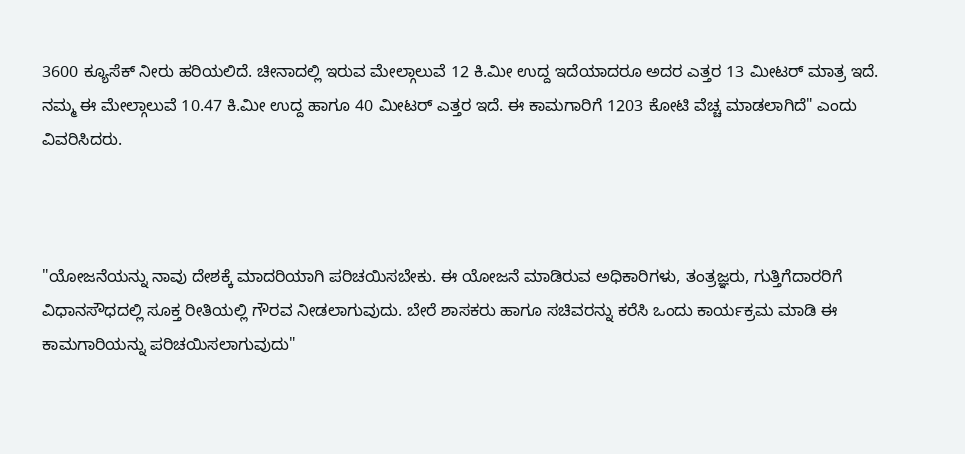3600 ಕ್ಯೂಸೆಕ್ ನೀರು ಹರಿಯಲಿದೆ. ಚೀನಾದಲ್ಲಿ ಇರುವ ಮೇಲ್ಗಾಲುವೆ 12 ಕಿ.ಮೀ ಉದ್ದ ಇದೆಯಾದರೂ ಅದರ ಎತ್ತರ 13 ಮೀಟರ್ ಮಾತ್ರ ಇದೆ. ನಮ್ಮ ಈ ಮೇಲ್ಗಾಲುವೆ 10.47 ಕಿ.ಮೀ ಉದ್ದ ಹಾಗೂ 40 ಮೀಟರ್ ಎತ್ತರ ಇದೆ. ಈ ಕಾಮಗಾರಿಗೆ 1203 ಕೋಟಿ ವೆಚ್ಚ ಮಾಡಲಾಗಿದೆ" ಎಂದು ವಿವರಿಸಿದರು.



"ಯೋಜನೆಯನ್ನು ನಾವು ದೇಶಕ್ಕೆ ಮಾದರಿಯಾಗಿ ಪರಿಚಯಿಸಬೇಕು. ಈ ಯೋಜನೆ ಮಾಡಿರುವ ಅಧಿಕಾರಿಗಳು, ತಂತ್ರಜ್ಞರು, ಗುತ್ತಿಗೆದಾರರಿಗೆ ವಿಧಾನಸೌಧದಲ್ಲಿ ಸೂಕ್ತ ರೀತಿಯಲ್ಲಿ ಗೌರವ ನೀಡಲಾಗುವುದು. ಬೇರೆ ಶಾಸಕರು ಹಾಗೂ ಸಚಿವರನ್ನು ಕರೆಸಿ ಒಂದು ಕಾರ್ಯಕ್ರಮ ಮಾಡಿ ಈ ಕಾಮಗಾರಿಯನ್ನು ಪರಿಚಯಿಸಲಾಗುವುದು"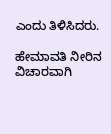ಎಂದು ತಿಳಿಸಿದರು.

ಹೇಮಾವತಿ ನೀರಿನ ವಿಚಾರವಾಗಿ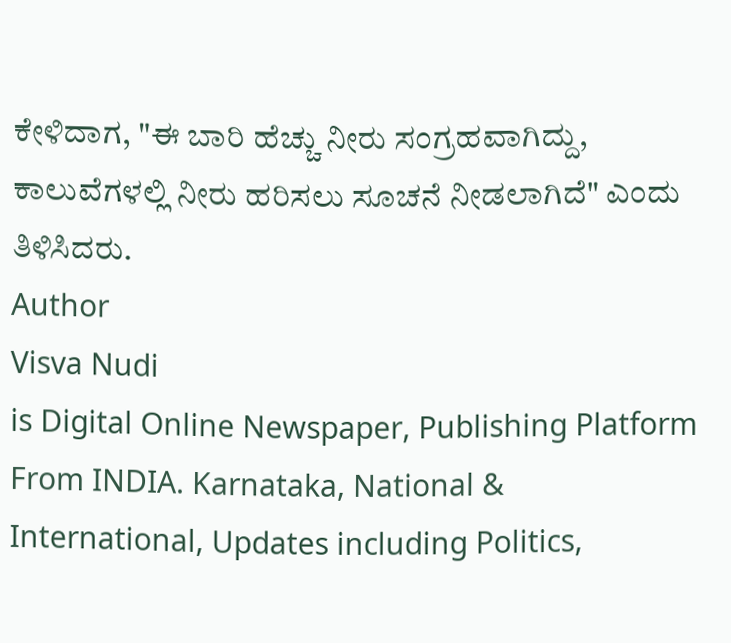ಕೇಳಿದಾಗ, "ಈ ಬಾರಿ ಹೆಚ್ಚು ನೀರು ಸಂಗ್ರಹವಾಗಿದ್ದು, ಕಾಲುವೆಗಳಲ್ಲಿ ನೀರು ಹರಿಸಲು ಸೂಚನೆ ನೀಡಲಾಗಿದೆ" ಎಂದು ತಿಳಿಸಿದರು.
Author
Visva Nudi
is Digital Online Newspaper, Publishing Platform From INDIA. Karnataka, National & International, Updates including Politics,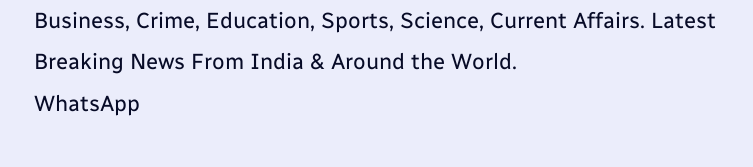Business, Crime, Education, Sports, Science, Current Affairs. Latest Breaking News From India & Around the World.
WhatsApp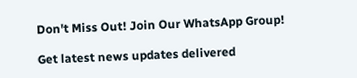Don't Miss Out! Join Our WhatsApp Group!

Get latest news updates delivered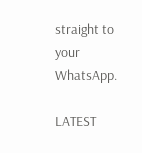straight to your WhatsApp.

LATEST